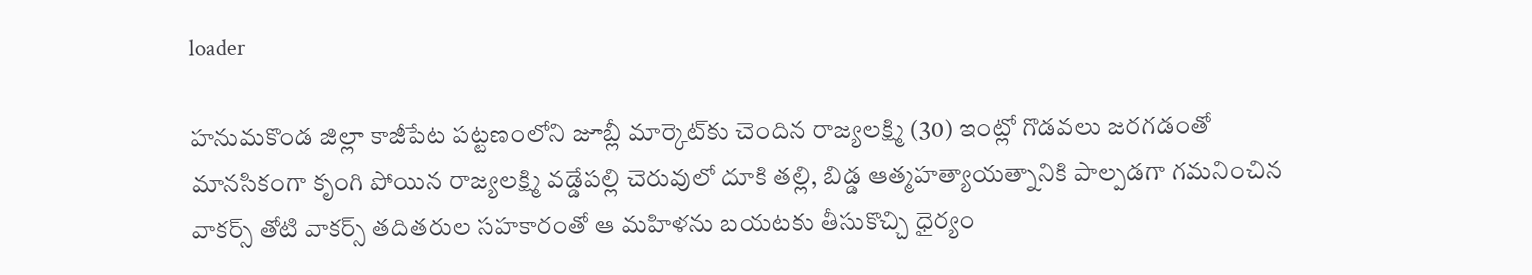loader

హనుమకొండ జిల్లా కాజీపేట పట్టణంలోని జూబ్లీ మార్కెట్‌కు చెందిన రాజ్యలక్ష్మి (30) ఇంట్లో గొడవలు జరగడంతో మానసికంగా కృంగి పోయిన రాజ్యలక్ష్మి వడ్డేపల్లి చెరువులో దూకి తల్లి, బిడ్డ ఆత్మహత్యాయత్నానికి పాల్పడగా గమనించిన వాకర్స్‌ తోటి వాకర్స్ తదితరుల సహకారంతో ఆ మహిళను బయటకు తీసుకొచ్చి ధైర్యం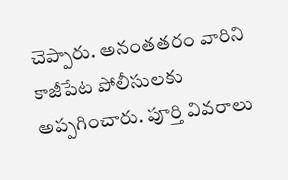చెప్పారు. అనంతతరం వారిని కాజీపేట పోలీసులకు అప్పగించారు. పూర్తి వివరాలు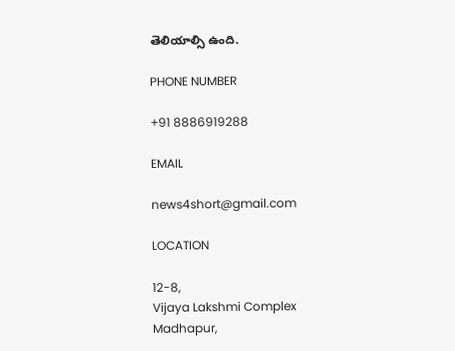తెలియాల్సి ఉంది.

PHONE NUMBER

+91 8886919288

EMAIL

news4short@gmail.com

LOCATION

12-8,
Vijaya Lakshmi Complex
Madhapur,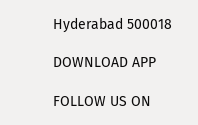Hyderabad 500018

DOWNLOAD APP

FOLLOW US ON